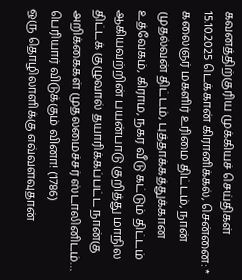கவனத்திற்குரிய முக்கியச் செய்திகள்
15.10.2025 டெக்கான் கிரானிக்கல், சென்னை: * கலைஞர் மகளிர் உரிமை திட்டம், நான் முதல்வன் திட்டம், புத்தாக்கத்துக்கான உத்வேகம், கிராம, நகர வீடு கட்டும் திட்டம் ஆகியவற்றின் பயன்பாடு குறித்து மாநில திட்டக் குழுவால் தயாரிக்கப்பட்ட நான்கு அறிக்கைகள் முதலமைச்சர் ஸ்டாலினிடம்…
பெரியார் விடுக்கும் வினா! (1786)
ஒரு தொழிலாளிக்கு எவ்வளவுதான்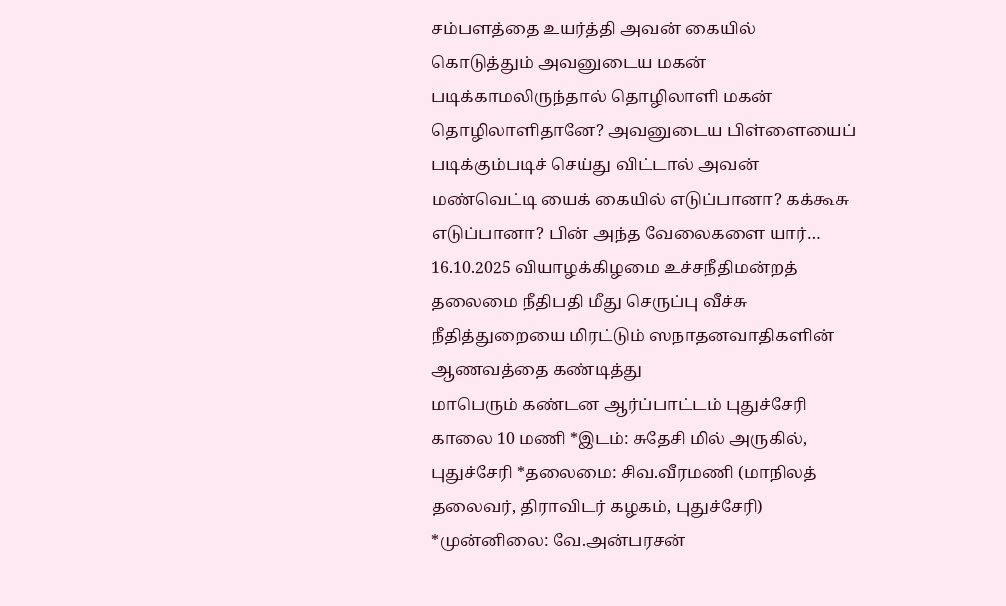சம்பளத்தை உயர்த்தி அவன் கையில் கொடுத்தும் அவனுடைய மகன் படிக்காமலிருந்தால் தொழிலாளி மகன் தொழிலாளிதானே? அவனுடைய பிள்ளையைப் படிக்கும்படிச் செய்து விட்டால் அவன் மண்வெட்டி யைக் கையில் எடுப்பானா? கக்கூசு எடுப்பானா? பின் அந்த வேலைகளை யார்…
16.10.2025 வியாழக்கிழமை உச்சநீதிமன்றத் தலைமை நீதிபதி மீது செருப்பு வீச்சு நீதித்துறையை மிரட்டும் ஸநாதனவாதிகளின் ஆணவத்தை கண்டித்து
மாபெரும் கண்டன ஆர்ப்பாட்டம் புதுச்சேரி காலை 10 மணி *இடம்: சுதேசி மில் அருகில், புதுச்சேரி *தலைமை: சிவ.வீரமணி (மாநிலத் தலைவர், திராவிடர் கழகம், புதுச்சேரி) *முன்னிலை: வே.அன்பரசன்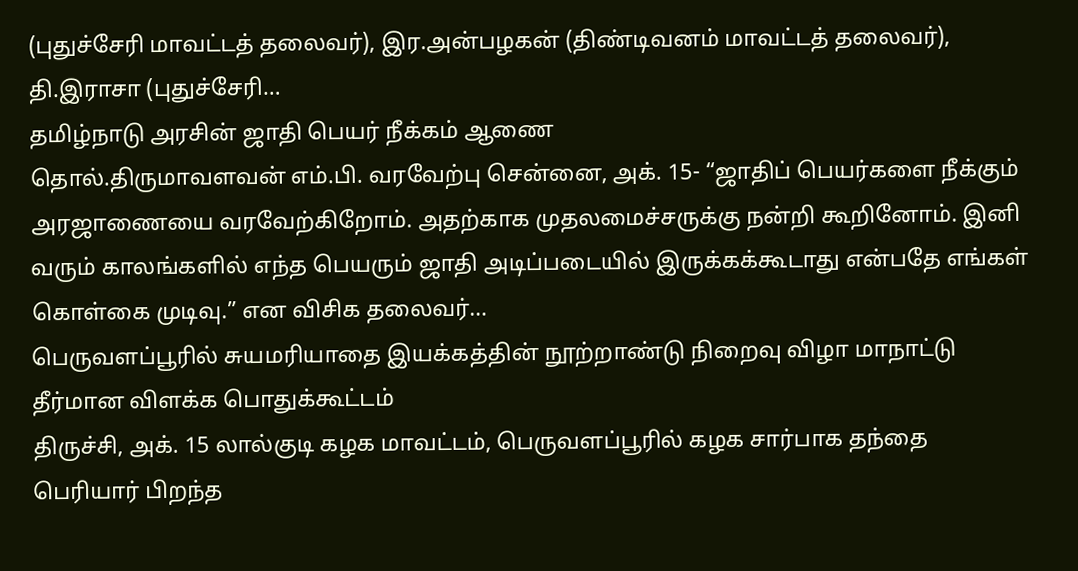(புதுச்சேரி மாவட்டத் தலைவர்), இர.அன்பழகன் (திண்டிவனம் மாவட்டத் தலைவர்), தி.இராசா (புதுச்சேரி…
தமிழ்நாடு அரசின் ஜாதி பெயர் நீக்கம் ஆணை
தொல்.திருமாவளவன் எம்.பி. வரவேற்பு சென்னை, அக். 15- “ஜாதிப் பெயர்களை நீக்கும் அரஜாணையை வரவேற்கிறோம். அதற்காக முதலமைச்சருக்கு நன்றி கூறினோம். இனி வரும் காலங்களில் எந்த பெயரும் ஜாதி அடிப்படையில் இருக்கக்கூடாது என்பதே எங்கள் கொள்கை முடிவு.” என விசிக தலைவர்…
பெருவளப்பூரில் சுயமரியாதை இயக்கத்தின் நூற்றாண்டு நிறைவு விழா மாநாட்டு தீர்மான விளக்க பொதுக்கூட்டம்
திருச்சி, அக். 15 லால்குடி கழக மாவட்டம், பெருவளப்பூரில் கழக சார்பாக தந்தை பெரியார் பிறந்த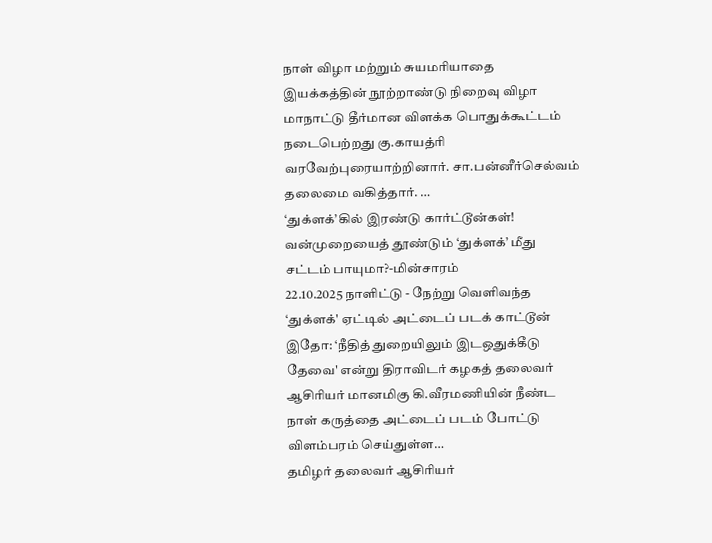நாள் விழா மற்றும் சுயமரியாதை இயக்கத்தின் நூற்றாண்டு நிறைவு விழா மாநாட்டு தீர்மான விளக்க பொதுக்கூட்டம் நடைபெற்றது கு.காயத்ரி வரவேற்புரையாற்றினார். சா.பன்னீர்செல்வம் தலைமை வகித்தார். …
‘துக்ளக்’கில் இரண்டு கார்ட்டூன்கள்! வன்முறையைத் தூண்டும் ‘துக்ளக்’ மீது சட்டம் பாயுமா?-மின்சாரம்
22.10.2025 நாளிட்டு - நேற்று வெளிவந்த ‘துக்ளக்' ஏட்டில் அட்டைப் படக் காட்டூன் இதோ: ‘நீதித் துறையிலும் இடஒதுக்கீடு தேவை' என்று திராவிடர் கழகத் தலைவர் ஆசிரியர் மானமிகு கி.வீரமணியின் நீண்ட நாள் கருத்தை அட்டைப் படம் போட்டு விளம்பரம் செய்துள்ள…
தமிழர் தலைவர் ஆசிரியர்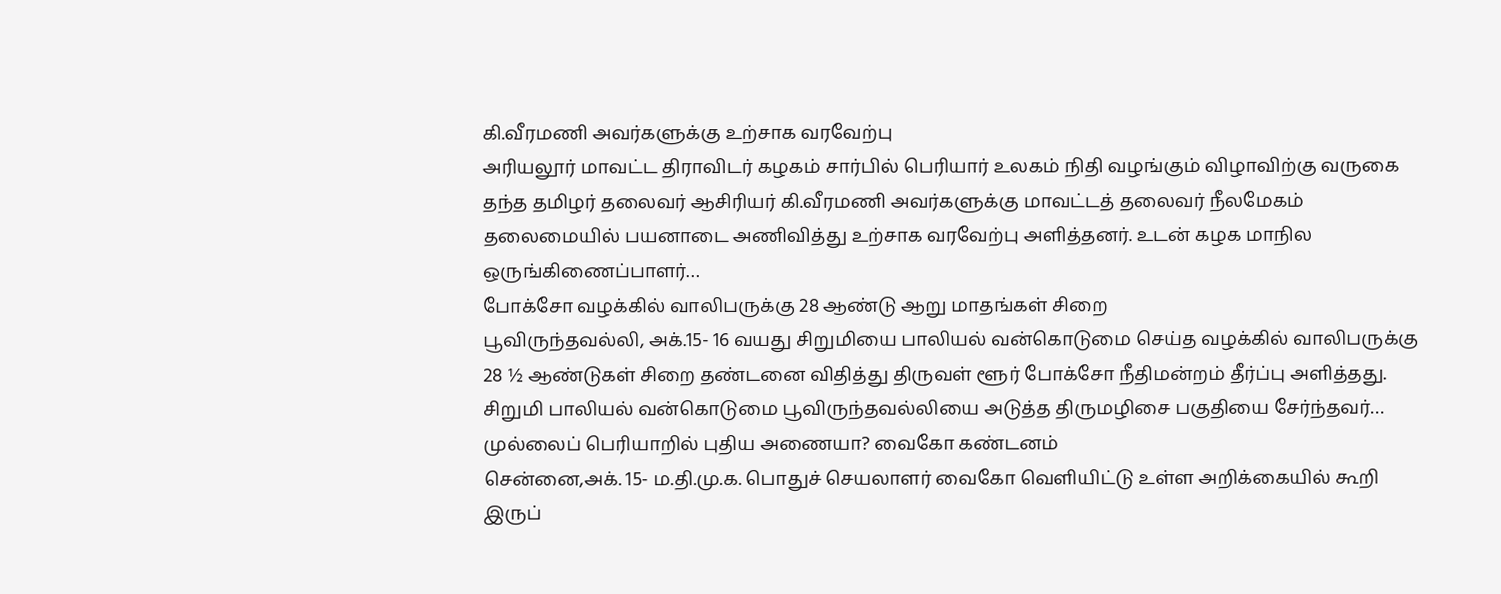கி.வீரமணி அவர்களுக்கு உற்சாக வரவேற்பு
அரியலூர் மாவட்ட திராவிடர் கழகம் சார்பில் பெரியார் உலகம் நிதி வழங்கும் விழாவிற்கு வருகை தந்த தமிழர் தலைவர் ஆசிரியர் கி.வீரமணி அவர்களுக்கு மாவட்டத் தலைவர் நீலமேகம் தலைமையில் பயனாடை அணிவித்து உற்சாக வரவேற்பு அளித்தனர். உடன் கழக மாநில ஒருங்கிணைப்பாளர்…
போக்சோ வழக்கில் வாலிபருக்கு 28 ஆண்டு ஆறு மாதங்கள் சிறை
பூவிருந்தவல்லி, அக்.15- 16 வயது சிறுமியை பாலியல் வன்கொடுமை செய்த வழக்கில் வாலிபருக்கு 28 ½ ஆண்டுகள் சிறை தண்டனை விதித்து திருவள் ளூர் போக்சோ நீதிமன்றம் தீர்ப்பு அளித்தது. சிறுமி பாலியல் வன்கொடுமை பூவிருந்தவல்லியை அடுத்த திருமழிசை பகுதியை சேர்ந்தவர்…
முல்லைப் பெரியாறில் புதிய அணையா? வைகோ கண்டனம்
சென்னை,அக். 15- ம.தி.மு.க. பொதுச் செயலாளர் வைகோ வெளியிட்டு உள்ள அறிக்கையில் கூறி இருப்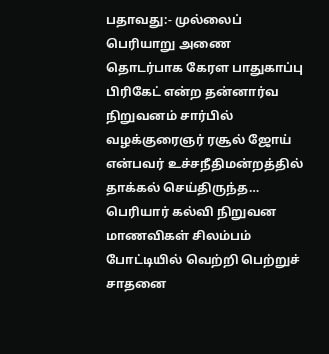பதாவது:- முல்லைப் பெரியாறு அணை தொடர்பாக கேரள பாதுகாப்பு பிரிகேட் என்ற தன்னார்வ நிறுவனம் சார்பில் வழக்குரைஞர் ரசூல் ஜோய் என்பவர் உச்சநீதிமன்றத்தில் தாக்கல் செய்திருந்த…
பெரியார் கல்வி நிறுவன மாணவிகள் சிலம்பம் போட்டியில் வெற்றி பெற்றுச் சாதனை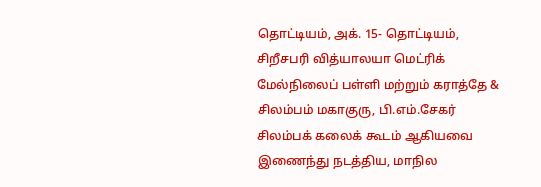தொட்டியம், அக். 15- தொட்டியம், சிறீசபரி வித்யாலயா மெட்ரிக் மேல்நிலைப் பள்ளி மற்றும் கராத்தே & சிலம்பம் மகாகுரு, பி.எம்.சேகர் சிலம்பக் கலைக் கூடம் ஆகியவை இணைந்து நடத்திய, மாநில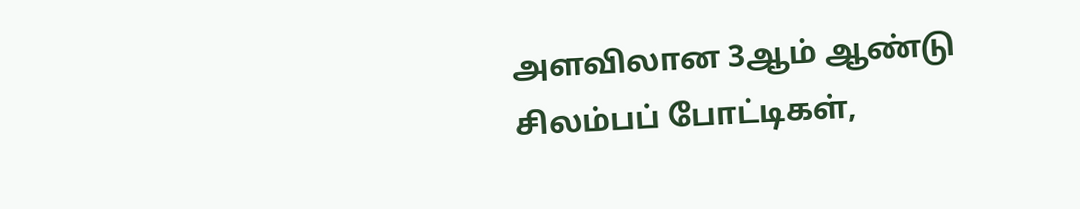அளவிலான 3ஆம் ஆண்டு சிலம்பப் போட்டிகள்,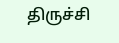திருச்சி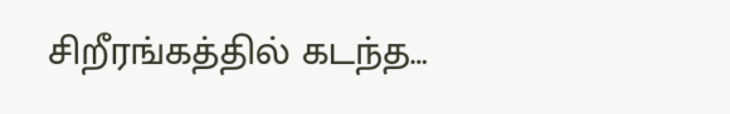சிறீரங்கத்தில் கடந்த…